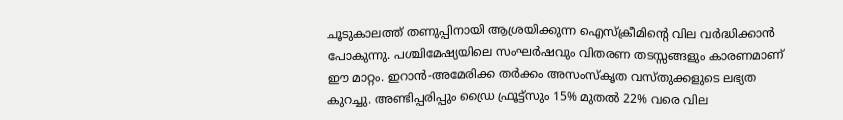ചൂടുകാലത്ത് തണുപ്പിനായി ആശ്രയിക്കുന്ന ഐസ്‌ക്രീമിന്റെ വില വർദ്ധിക്കാൻ പോകുന്നു. പശ്ചിമേഷ്യയിലെ സംഘർഷവും വിതരണ തടസ്സങ്ങളും കാരണമാണ് ഈ മാറ്റം. ഇറാൻ-അമേരിക്ക തർക്കം അസംസ്‌കൃത വസ്തുക്കളുടെ ലഭ്യത കുറച്ചു. അണ്ടിപ്പരിപ്പും ഡ്രൈ ഫ്രൂട്ട്സും 15% മുതൽ 22% വരെ വില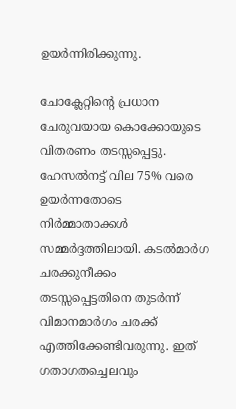ഉയർന്നിരിക്കുന്നു.

ചോക്ലേറ്റിന്റെ പ്രധാന ചേരുവയായ കൊക്കോയുടെ വിതരണം തടസ്സപ്പെട്ടു. ഹേസൽനട്ട് വില 75% വരെ ഉയർന്നതോടെ നിർമ്മാതാക്കൾ സമ്മർദ്ദത്തിലായി. കടൽമാർഗ ചരക്കുനീക്കം തടസ്സപ്പെട്ടതിനെ തുടർന്ന് വിമാനമാർഗം ചരക്ക് എത്തിക്കേണ്ടിവരുന്നു. ഇത് ഗതാഗതച്ചെലവും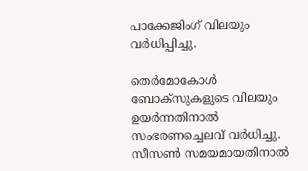പാക്കേജിംഗ് വിലയും വർധിപ്പിച്ചു.

തെർമോകോൾ ബോക്സുകളുടെ വിലയും ഉയർന്നതിനാൽ സംഭരണച്ചെലവ് വർധിച്ചു. സീസൺ സമയമായതിനാൽ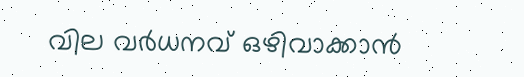വില വർധനവ് ഒഴിവാക്കാൻ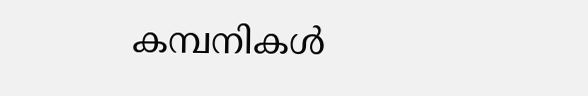കമ്പനികൾ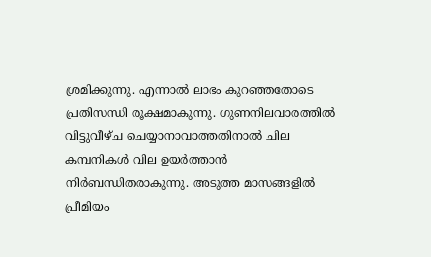ശ്രമിക്കുന്നു. എന്നാൽ ലാഭം കുറഞ്ഞതോടെ പ്രതിസന്ധി രൂക്ഷമാകുന്നു. ഗുണനിലവാരത്തിൽ വിട്ടുവീഴ്ച ചെയ്യാനാവാത്തതിനാൽ ചില കമ്പനികൾ വില ഉയർത്താൻ നിർബന്ധിതരാകുന്നു. അടുത്ത മാസങ്ങളിൽ പ്രീമിയം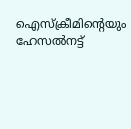ഐസ്‌ക്രീമിന്റെയും ഹേസൽനട്ട്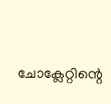ചോക്ലേറ്റിന്റെ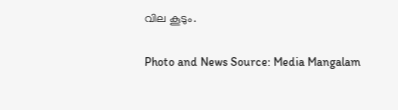വില കൂടും.

Photo and News Source: Media Mangalam